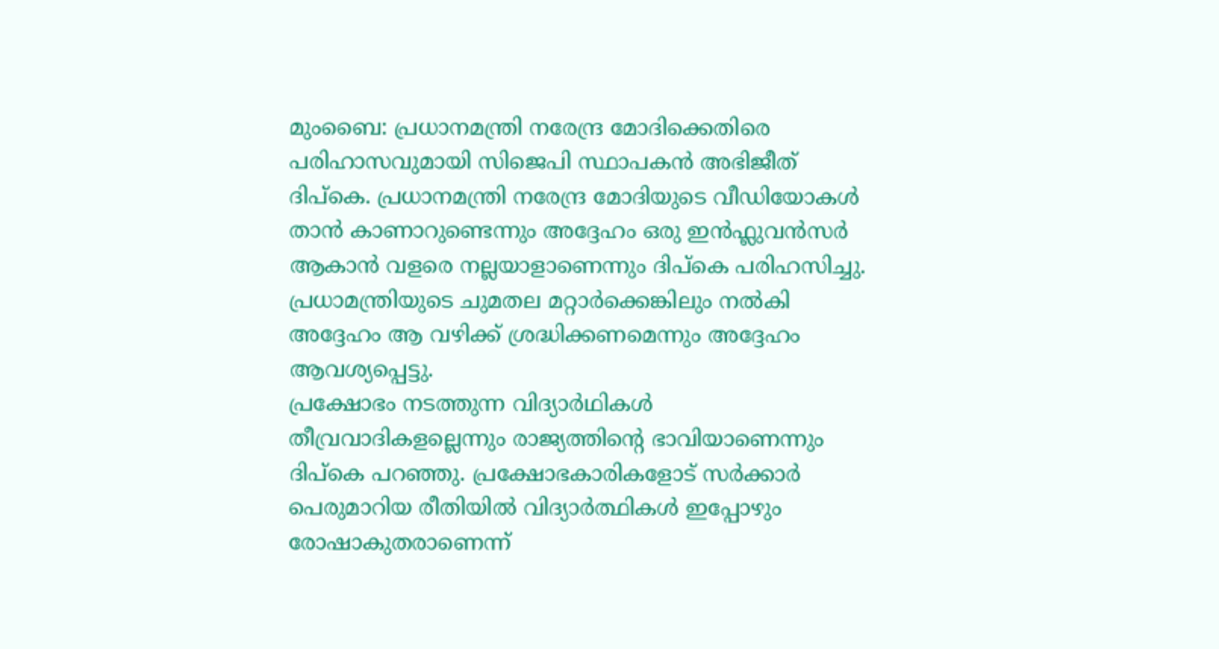മുംബൈ: പ്രധാനമന്ത്രി നരേന്ദ്ര മോദിക്കെതിരെ പരിഹാസവുമായി സിജെപി സ്ഥാപകൻ അഭിജീത് ദിപ്കെ. പ്രധാനമന്ത്രി നരേന്ദ്ര മോദിയുടെ വീഡിയോകൾ താൻ കാണാറുണ്ടെന്നും അദ്ദേഹം ഒരു ഇൻഫ്ലുവൻസർ ആകാൻ വളരെ നല്ലയാളാണെന്നും ദിപ്കെ പരിഹസിച്ചു. പ്രധാമന്ത്രിയുടെ ചുമതല മറ്റാർക്കെങ്കിലും നൽകി അദ്ദേഹം ആ വഴിക്ക് ശ്രദ്ധിക്കണമെന്നും അദ്ദേഹം ആവശ്യപ്പെട്ടു.
പ്രക്ഷോഭം നടത്തുന്ന വിദ്യാർഥികൾ തീവ്രവാദികളല്ലെന്നും രാജ്യത്തിന്റെ ഭാവിയാണെന്നും ദിപ്കെ പറഞ്ഞു. പ്രക്ഷോഭകാരികളോട് സർക്കാർ പെരുമാറിയ രീതിയിൽ വിദ്യാർത്ഥികൾ ഇപ്പോഴും രോഷാകുതരാണെന്ന്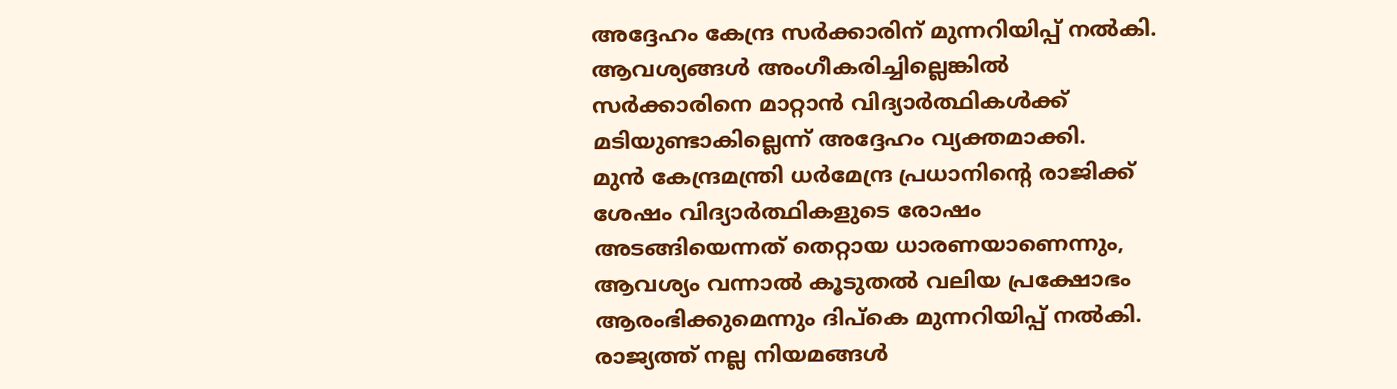അദ്ദേഹം കേന്ദ്ര സർക്കാരിന് മുന്നറിയിപ്പ് നൽകി. ആവശ്യങ്ങൾ അംഗീകരിച്ചില്ലെങ്കിൽ സർക്കാരിനെ മാറ്റാൻ വിദ്യാർത്ഥികൾക്ക് മടിയുണ്ടാകില്ലെന്ന് അദ്ദേഹം വ്യക്തമാക്കി.
മുൻ കേന്ദ്രമന്ത്രി ധർമേന്ദ്ര പ്രധാനിന്റെ രാജിക്ക് ശേഷം വിദ്യാർത്ഥികളുടെ രോഷം അടങ്ങിയെന്നത് തെറ്റായ ധാരണയാണെന്നും, ആവശ്യം വന്നാൽ കൂടുതൽ വലിയ പ്രക്ഷോഭം ആരംഭിക്കുമെന്നും ദിപ്കെ മുന്നറിയിപ്പ് നൽകി. രാജ്യത്ത് നല്ല നിയമങ്ങൾ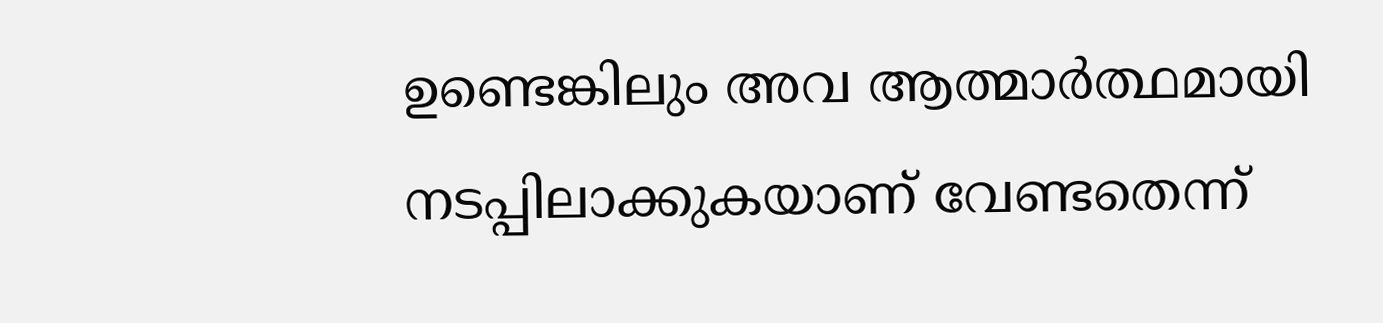ഉണ്ടെങ്കിലും അവ ആത്മാർത്ഥമായി നടപ്പിലാക്കുകയാണ് വേണ്ടതെന്ന്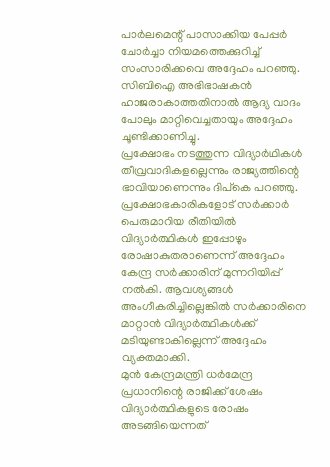പാർലമെന്റ് പാസാക്കിയ പേപ്പർ ചോർച്ചാ നിയമത്തെക്കുറിച്ച് സംസാരിക്കവെ അദ്ദേഹം പറഞ്ഞു. സിബിഐ അഭിഭാഷകൻ ഹാജരാകാത്തതിനാൽ ആദ്യ വാദം പോലും മാറ്റിവെച്ചതായും അദ്ദേഹം ചൂണ്ടിക്കാണിച്ചു.
പ്രക്ഷോഭം നടത്തുന്ന വിദ്യാർഥികൾ തീവ്രവാദികളല്ലെന്നും രാജ്യത്തിന്റെ ഭാവിയാണെന്നും ദിപ്കെ പറഞ്ഞു. പ്രക്ഷോഭകാരികളോട് സർക്കാർ പെരുമാറിയ രീതിയിൽ വിദ്യാർത്ഥികൾ ഇപ്പോഴും രോഷാകുതരാണെന്ന് അദ്ദേഹം കേന്ദ്ര സർക്കാരിന് മുന്നറിയിപ്പ് നൽകി. ആവശ്യങ്ങൾ അംഗീകരിച്ചില്ലെങ്കിൽ സർക്കാരിനെ മാറ്റാൻ വിദ്യാർത്ഥികൾക്ക് മടിയുണ്ടാകില്ലെന്ന് അദ്ദേഹം വ്യക്തമാക്കി.
മുൻ കേന്ദ്രമന്ത്രി ധർമേന്ദ്ര പ്രധാനിന്റെ രാജിക്ക് ശേഷം വിദ്യാർത്ഥികളുടെ രോഷം അടങ്ങിയെന്നത്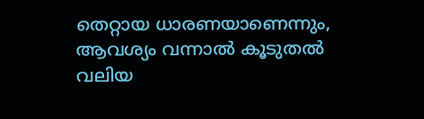തെറ്റായ ധാരണയാണെന്നും, ആവശ്യം വന്നാൽ കൂടുതൽ വലിയ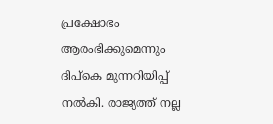പ്രക്ഷോഭം ആരംഭിക്കുമെന്നും ദിപ്കെ മുന്നറിയിപ്പ് നൽകി. രാജ്യത്ത് നല്ല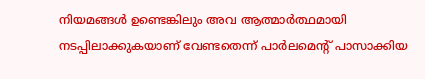നിയമങ്ങൾ ഉണ്ടെങ്കിലും അവ ആത്മാർത്ഥമായി നടപ്പിലാക്കുകയാണ് വേണ്ടതെന്ന് പാർലമെന്റ് പാസാക്കിയ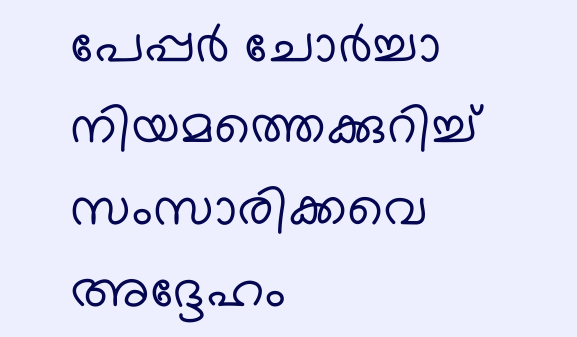പേപ്പർ ചോർച്ചാ നിയമത്തെക്കുറിച്ച് സംസാരിക്കവെ അദ്ദേഹം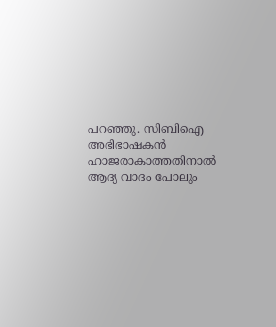പറഞ്ഞു. സിബിഐ അഭിഭാഷകൻ ഹാജരാകാത്തതിനാൽ ആദ്യ വാദം പോലും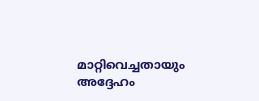മാറ്റിവെച്ചതായും അദ്ദേഹം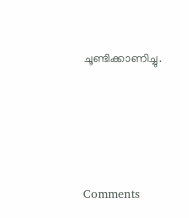ചൂണ്ടിക്കാണിച്ചു.







Comments